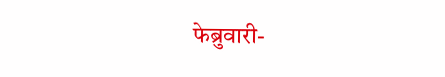फेब्रुवारी-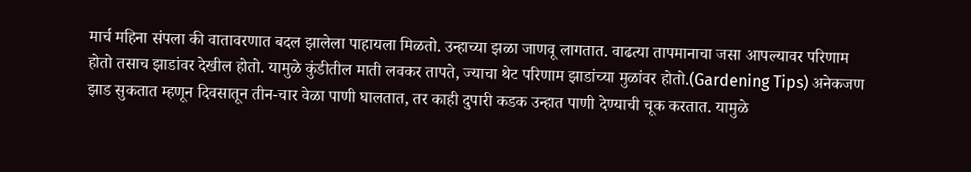मार्च महिना संपला की वातावरणात बदल झालेला पाहायला मिळतो. उन्हाच्या झळा जाणवू लागतात. वाढत्या तापमानाचा जसा आपल्यावर परिणाम होतो तसाच झाडांवर देखील होतो. यामुळे कुंडीतील माती लवकर तापते, ज्याचा थेट परिणाम झाडांच्या मुळांवर होतो.(Gardening Tips) अनेकजण झाड सुकतात म्हणून दिवसातून तीन-चार वेळा पाणी घालतात, तर काही दुपारी कडक उन्हात पाणी देण्याची चूक करतात. यामुळे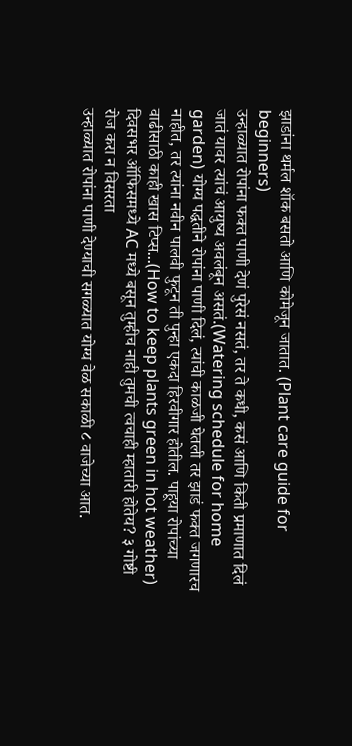झाडांना थर्मल शॉक बसतो आणि कोमेजून जातात. (Plant care guide for beginners)
उन्हाळ्यात रोपांना फक्त पाणी देणं पुरेसं नसतं, तर ते कधी, कसं आणि किती प्रमाणात दिलं जातं यावर त्यांचं आयुष्य अवलंबून असतं.(Watering schedule for home garden) योग्य पद्धतीने रोपांना पाणी दिलं, त्यांची काळजी घेतली तर झाडं फक्त जगणारच नाहीत, तर त्यांना नवीन पालवी फुटून ती पुन्हा एकदा हिरवीगार होतील. पाहूया रोपांच्या वाढीसाठी काही खास टिप्स...(How to keep plants green in hot weather)
दिवसभर ऑफिसमध्ये AC मध्ये बसून तुम्हीच नाही तुमची त्वचाही म्हातारी होतेय? ३ गोष्टी रोज करा न विसरता
उन्हाळ्यात रोपांना पाणी देण्याची सगळ्यात योग्य वेळ सकाळी ८ वाजेच्या आत.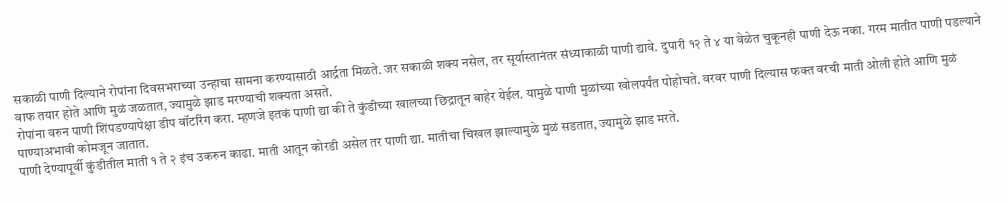सकाळी पाणी दिल्याने रोपांना दिवसभराच्या उन्हाचा सामना करण्यासाठी आर्द्रता मिळते. जर सकाळी शक्य नसेल, तर सूर्यास्तानंतर संध्याकाळी पाणी द्यावे. दुपारी १२ ते ४ या वेळेत चुकूनही पाणी देऊ नका. गरम मातीत पाणी पडल्याने वाफ तयार होते आणि मुळं जळतात, ज्यामुळे झाड मरण्याची शक्यता असते.
रोपांना वरुन पाणी शिंपडण्यापेक्षा डीप वॉटरिंग करा. म्हणजे इतकं पाणी द्या की ते कुंडीच्या खालच्या छिद्रातून बाहेर येईल. यामुळे पाणी मुळांच्या खोलपर्यंत पोहोचते. वरवर पाणी दिल्यास फक्त वरची माती ओली होते आणि मुळं पाण्याअभावी कोमजून जातात.
पाणी देण्यापूर्वी कुंडीतील माती १ ते २ इंच उकरुन काढा. माती आतून कोरडी असेल तर पाणी द्या. मातीचा चिखल झाल्यामुळे मुळं सडतात, ज्यामुळे झाड मरते.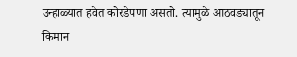उन्हाळ्यात हवेत कोरडेपणा असतो. त्यामुळे आठवड्यातून किमान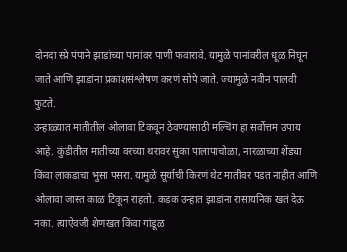दोनदा स्प्रे पंपाने झाडांच्या पानांवर पाणी फवारावे. यामुळे पानांवरील धूळ निघून जाते आणि झाडांना प्रकाशसंश्लेषण करणं सोपे जाते. ज्यामुळे नवीन पालवी फुटते.
उन्हाळ्यात मातीतील ओलावा टिकवून ठेवण्यासाठी मल्चिंग हा सर्वोत्तम उपाय आहे. कुंडीतील मातीच्या वरच्या थरावर सुका पालापाचोळा, नारळाच्या शेंड्या किंवा लाकडाचा भुसा पसरा. यामुळे सूर्याची किरणं थेट मातीवर पडत नाहीत आणि ओलावा जास्त काळ टिकून राहतो. कडक उन्हात झाडांना रासायनिक खतं देऊ नका. त्याऐवजी शेणखत किंवा गांडूळ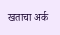खताचा अर्क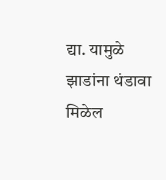द्या. यामुळे झाडांना थंडावा मिळेल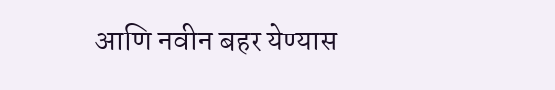आणि नवीन बहर येण्यास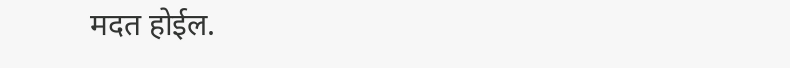मदत होईल.